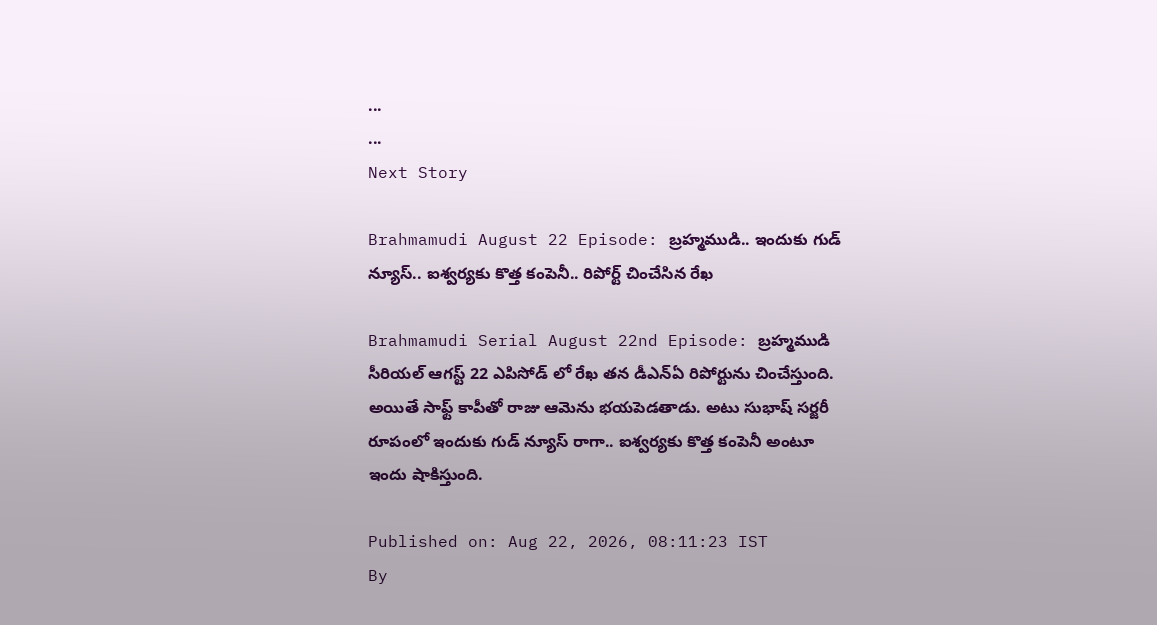...
...
Next Story

Brahmamudi August 22 Episode: బ్రహ్మముడి.. ఇందుకు గుడ్ న్యూస్.. ఐశ్వర్యకు కొత్త కంపెనీ.. రిపోర్ట్ చించేసిన రేఖ

Brahmamudi Serial August 22nd Episode: బ్రహ్మముడి సీరియల్ ఆగస్ట్ 22 ఎపిసోడ్ లో రేఖ తన డీఎన్ఏ రిపోర్టును చించేస్తుంది. అయితే సాఫ్ట్ కాపీతో రాజు ఆమెను భయపెడతాడు. అటు సుభాష్ సర్జరీ రూపంలో ఇందుకు గుడ్ న్యూస్ రాగా.. ఐశ్వర్యకు కొత్త కంపెనీ అంటూ ఇందు షాకిస్తుంది.

Published on: Aug 22, 2026, 08:11:23 IST
By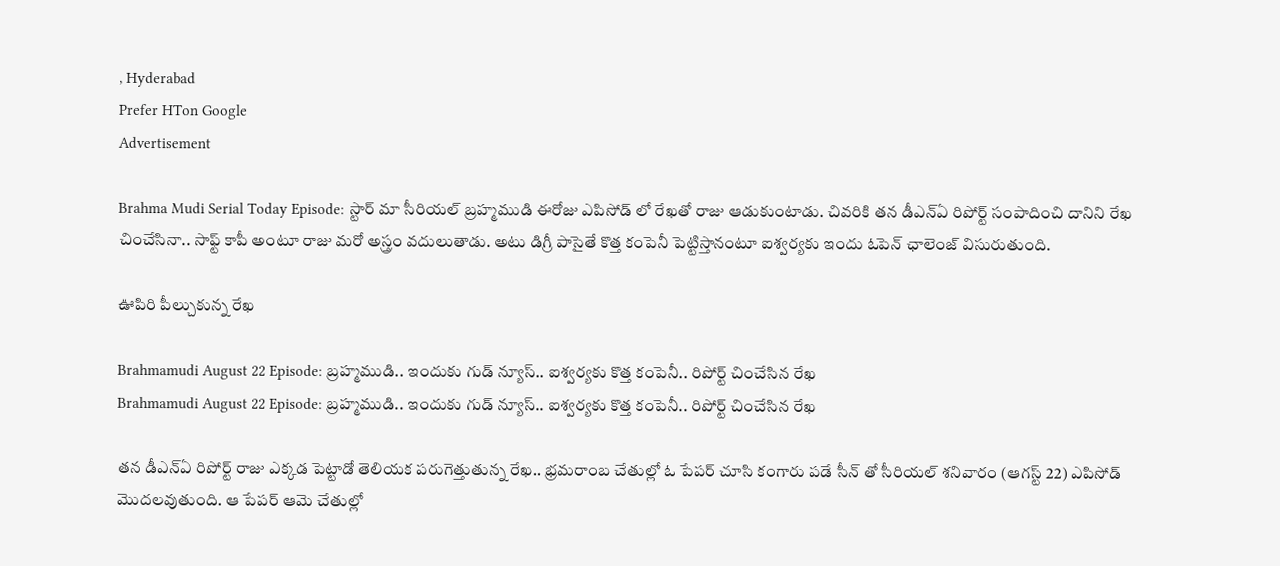, Hyderabad
Prefer HTon Google
Advertisement

Brahma Mudi Serial Today Episode: స్టార్ మా సీరియల్ బ్రహ్మముడి ఈరోజు ఎపిసోడ్ లో రేఖతో రాజు ఆడుకుంటాడు. చివరికి తన డీఎన్ఏ రిపోర్ట్ సంపాదించి దానిని రేఖ చించేసినా.. సాఫ్ట్ కాపీ అంటూ రాజు మరో అస్త్రం వదులుతాడు. అటు డిగ్రీ పాసైతే కొత్త కంపెనీ పెట్టిస్తానంటూ ఐశ్వర్యకు ఇందు ఓపెన్ ఛాలెంజ్ విసురుతుంది.

ఊపిరి పీల్చుకున్న రేఖ

Brahmamudi August 22 Episode: బ్రహ్మముడి.. ఇందుకు గుడ్ న్యూస్.. ఐశ్వర్యకు కొత్త కంపెనీ.. రిపోర్ట్ చించేసిన రేఖ
Brahmamudi August 22 Episode: బ్రహ్మముడి.. ఇందుకు గుడ్ న్యూస్.. ఐశ్వర్యకు కొత్త కంపెనీ.. రిపోర్ట్ చించేసిన రేఖ

తన డీఎన్ఏ రిపోర్ట్ రాజు ఎక్కడ పెట్టాడో తెలియక పరుగెత్తుతున్న రేఖ.. భ్రమరాంబ చేతుల్లో ఓ పేపర్ చూసి కంగారు పడే సీన్ తో సీరియల్ శనివారం (ఆగస్ట్ 22) ఎపిసోడ్ మొదలవుతుంది. ఆ పేపర్ ఆమె చేతుల్లో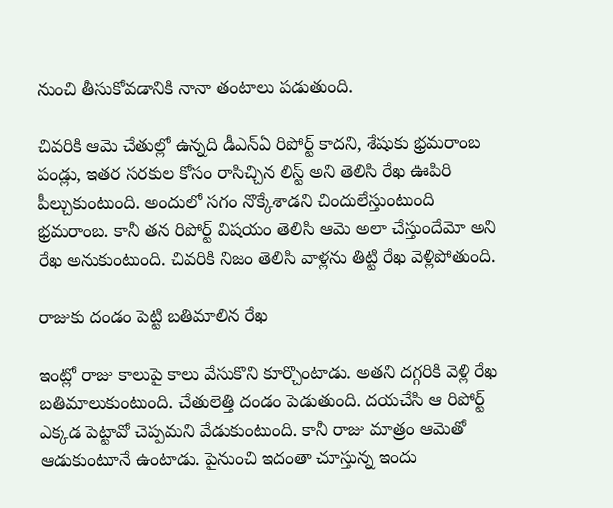నుంచి తీసుకోవడానికి నానా తంటాలు పడుతుంది.

చివరికి ఆమె చేతుల్లో ఉన్నది డీఎన్ఏ రిపోర్ట్ కాదని, శేషుకు భ్రమరాంబ పండ్లు, ఇతర సరకుల కోసం రాసిచ్చిన లిస్ట్ అని తెలిసి రేఖ ఊపిరి పీల్చుకుంటుంది. అందులో సగం నొక్కేశాడని చిందులేస్తుంటుంది భ్రమరాంబ. కానీ తన రిపోర్ట్ విషయం తెలిసి ఆమె అలా చేస్తుందేమో అని రేఖ అనుకుంటుంది. చివరికి నిజం తెలిసి వాళ్లను తిట్టి రేఖ వెళ్లిపోతుంది.

రాజుకు దండం పెట్టి బతిమాలిన రేఖ

ఇంట్లో రాజు కాలుపై కాలు వేసుకొని కూర్చొంటాడు. అతని దగ్గరికి వెళ్లి రేఖ బతిమాలుకుంటుంది. చేతులెత్తి దండం పెడుతుంది. దయచేసి ఆ రిపోర్ట్ ఎక్కడ పెట్టావో చెప్పమని వేడుకుంటుంది. కానీ రాజు మాత్రం ఆమెతో ఆడుకుంటూనే ఉంటాడు. పైనుంచి ఇదంతా చూస్తున్న ఇందు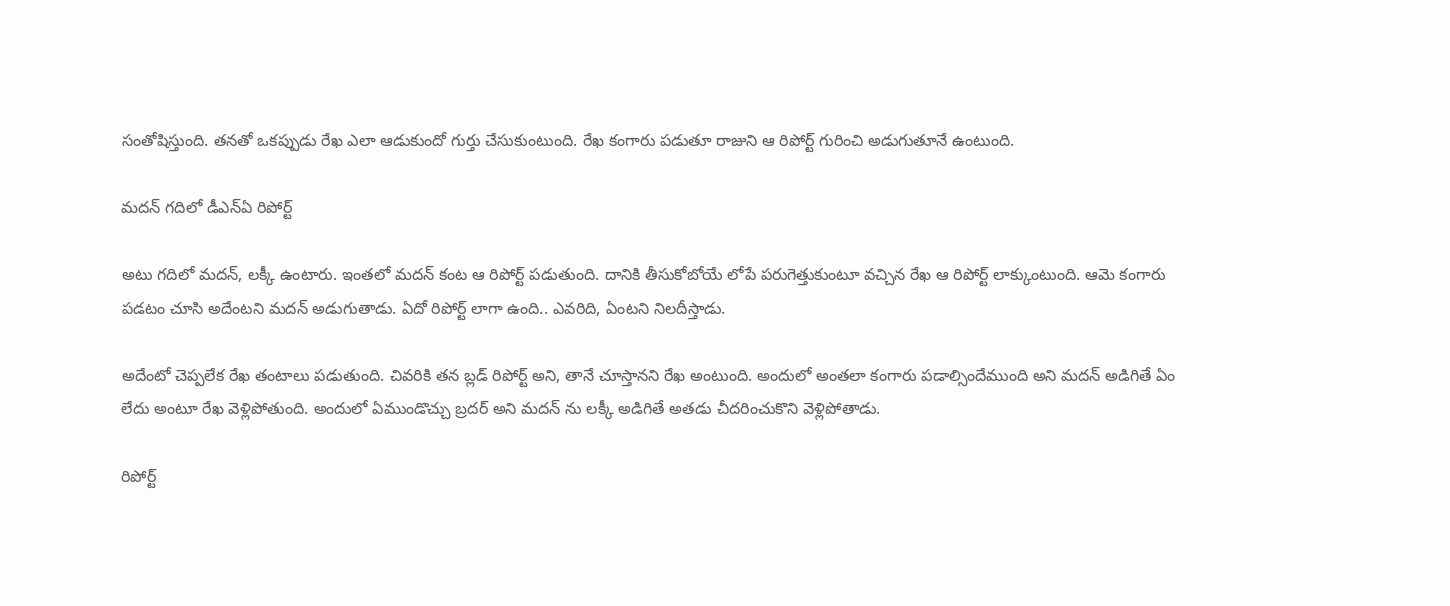సంతోషిస్తుంది. తనతో ఒకప్పుడు రేఖ ఎలా ఆడుకుందో గుర్తు చేసుకుంటుంది. రేఖ కంగారు పడుతూ రాజుని ఆ రిపోర్ట్ గురించి అడుగుతూనే ఉంటుంది.

మదన్ గదిలో డీఎన్ఏ రిపోర్ట్

అటు గదిలో మదన్, లక్కీ ఉంటారు. ఇంతలో మదన్ కంట ఆ రిపోర్ట్ పడుతుంది. దానికి తీసుకోబోయే లోపే పరుగెత్తుకుంటూ వచ్చిన రేఖ ఆ రిపోర్ట్ లాక్కుంటుంది. ఆమె కంగారు పడటం చూసి అదేంటని మదన్ అడుగుతాడు. ఏదో రిపోర్ట్ లాగా ఉంది.. ఎవరిది, ఏంటని నిలదీస్తాడు.

అదేంటో చెప్పలేక రేఖ తంటాలు పడుతుంది. చివరికి తన బ్లడ్ రిపోర్ట్ అని, తానే చూస్తానని రేఖ అంటుంది. అందులో అంతలా కంగారు పడాల్సిందేముంది అని మదన్ అడిగితే ఏం లేదు అంటూ రేఖ వెళ్లిపోతుంది. అందులో ఏముండొచ్చు బ్రదర్ అని మదన్ ను లక్కీ అడిగితే అతడు చీదరించుకొని వెళ్లిపోతాడు.

రిపోర్ట్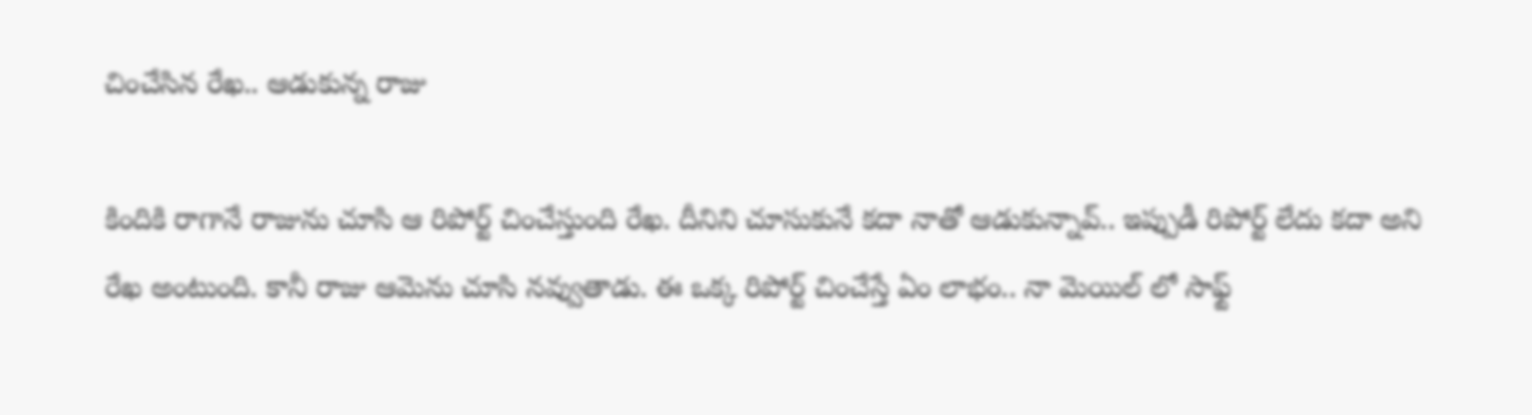చించేసిన రేఖ.. ఆడుకున్న రాజు

కిందికి రాగానే రాజును చూసి ఆ రిపోర్ట్ చించేస్తుంది రేఖ. దీనిని చూసుకునే కదా నాతో ఆడుకున్నావ్.. ఇప్పుడీ రిపోర్ట్ లేదు కదా అని రేఖ అంటుంది. కానీ రాజు ఆమెను చూసి నవ్వుతాడు. ఈ ఒక్క రిపోర్ట్ చించేస్తే ఏం లాభం.. నా మెయిల్ లో సాఫ్ట్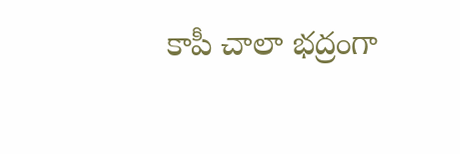కాపీ చాలా భద్రంగా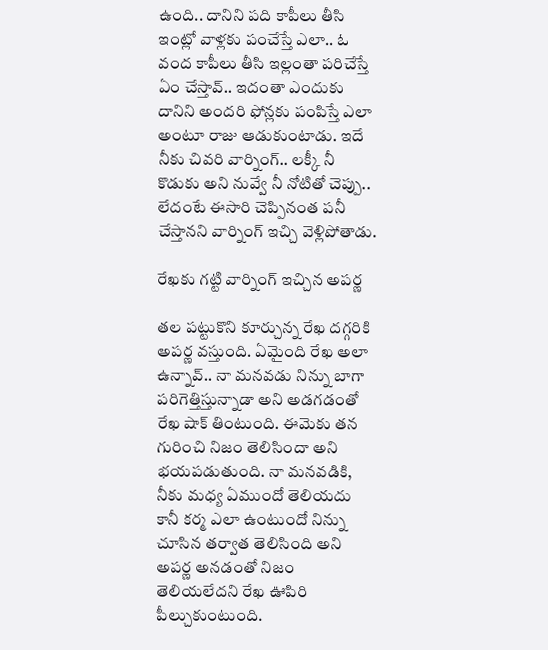ఉంది.. దానిని పది కాపీలు తీసి ఇంట్లో వాళ్లకు పంచేస్తే ఎలా.. ఓ వంద కాపీలు తీసి ఇల్లంతా పరిచేస్తే ఏం చేస్తావ్.. ఇదంతా ఎందుకు దానిని అందరి ఫోన్లకు పంపిస్తే ఎలా అంటూ రాజు ఆడుకుంటాడు. ఇదే నీకు చివరి వార్నింగ్.. లక్కీ నీ కొడుకు అని నువ్వే నీ నోటితో చెప్పు.. లేదంటే ఈసారి చెప్పినంత పనీ చేస్తానని వార్నింగ్ ఇచ్చి వెళ్లిపోతాడు.

రేఖకు గట్టి వార్నింగ్ ఇచ్చిన అపర్ణ

తల పట్టుకొని కూర్చున్న రేఖ దగ్గరికి అపర్ణ వస్తుంది. ఏమైంది రేఖ అలా ఉన్నావ్.. నా మనవడు నిన్ను బాగా పరిగెత్తిస్తున్నాడా అని అడగడంతో రేఖ షాక్ తింటుంది. ఈమెకు తన గురించి నిజం తెలిసిందా అని భయపడుతుంది. నా మనవడికి, నీకు మధ్య ఏముందో తెలియదు కానీ కర్మ ఎలా ఉంటుందో నిన్ను చూసిన తర్వాత తెలిసింది అని అపర్ణ అనడంతో నిజం తెలియలేదని రేఖ ఊపిరి పీల్చుకుంటుంది.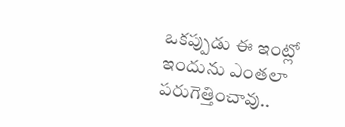ఒకప్పుడు ఈ ఇంట్లో ఇందును ఎంతలా పరుగెత్తించావు..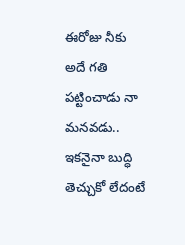ఈరోజు నీకు అదే గతి పట్టించాడు నా మనవడు.. ఇకనైనా బుద్ధి తెచ్చుకో లేదంటే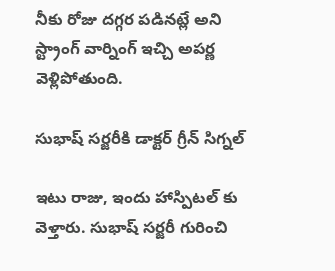నీకు రోజు దగ్గర పడినట్లే అని స్ట్రాంగ్ వార్నింగ్ ఇచ్చి అపర్ణ వెళ్లిపోతుంది.

సుభాష్ సర్జరీకి డాక్టర్ గ్రీన్ సిగ్నల్

ఇటు రాజు, ఇందు హాస్పిటల్ కు వెళ్తారు. సుభాష్ సర్జరీ గురించి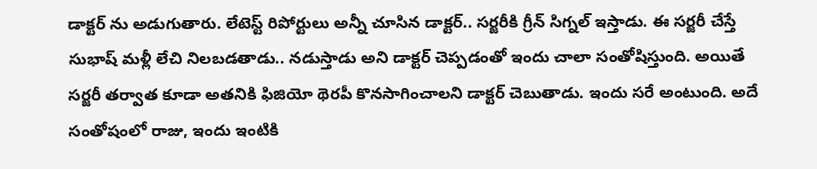డాక్టర్ ను అడుగుతారు. లేటెస్ట్ రిపోర్టులు అన్నీ చూసిన డాక్టర్.. సర్జరీకి గ్రీన్ సిగ్నల్ ఇస్తాడు. ఈ సర్జరీ చేస్తే సుభాష్ మళ్లీ లేచి నిలబడతాడు.. నడుస్తాడు అని డాక్టర్ చెప్పడంతో ఇందు చాలా సంతోషిస్తుంది. అయితే సర్జరీ తర్వాత కూడా అతనికి ఫిజియో థెరపీ కొనసాగించాలని డాక్టర్ చెబుతాడు. ఇందు సరే అంటుంది. అదే సంతోషంలో రాజు, ఇందు ఇంటికి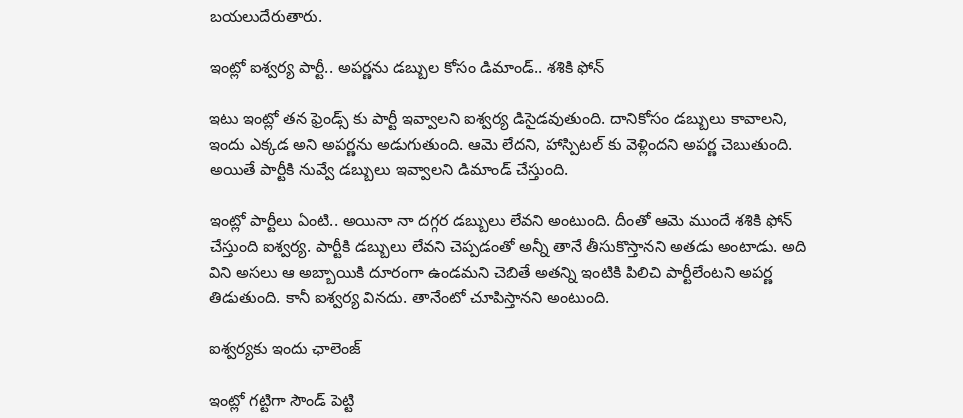బయలుదేరుతారు.

ఇంట్లో ఐశ్వర్య పార్టీ.. అపర్ణను డబ్బుల కోసం డిమాండ్.. శశికి ఫోన్

ఇటు ఇంట్లో తన ఫ్రెండ్స్ కు పార్టీ ఇవ్వాలని ఐశ్వర్య డిసైడవుతుంది. దానికోసం డబ్బులు కావాలని, ఇందు ఎక్కడ అని అపర్ణను అడుగుతుంది. ఆమె లేదని, హాస్పిటల్ కు వెళ్లిందని అపర్ణ చెబుతుంది. అయితే పార్టీకి నువ్వే డబ్బులు ఇవ్వాలని డిమాండ్ చేస్తుంది.

ఇంట్లో పార్టీలు ఏంటి.. అయినా నా దగ్గర డబ్బులు లేవని అంటుంది. దీంతో ఆమె ముందే శశికి ఫోన్ చేస్తుంది ఐశ్వర్య. పార్టీకి డబ్బులు లేవని చెప్పడంతో అన్నీ తానే తీసుకొస్తానని అతడు అంటాడు. అది విని అసలు ఆ అబ్బాయికి దూరంగా ఉండమని చెబితే అతన్ని ఇంటికి పిలిచి పార్టీలేంటని అపర్ణ తిడుతుంది. కానీ ఐశ్వర్య వినదు. తానేంటో చూపిస్తానని అంటుంది.

ఐశ్వర్యకు ఇందు ఛాలెంజ్

ఇంట్లో గట్టిగా సౌండ్ పెట్టి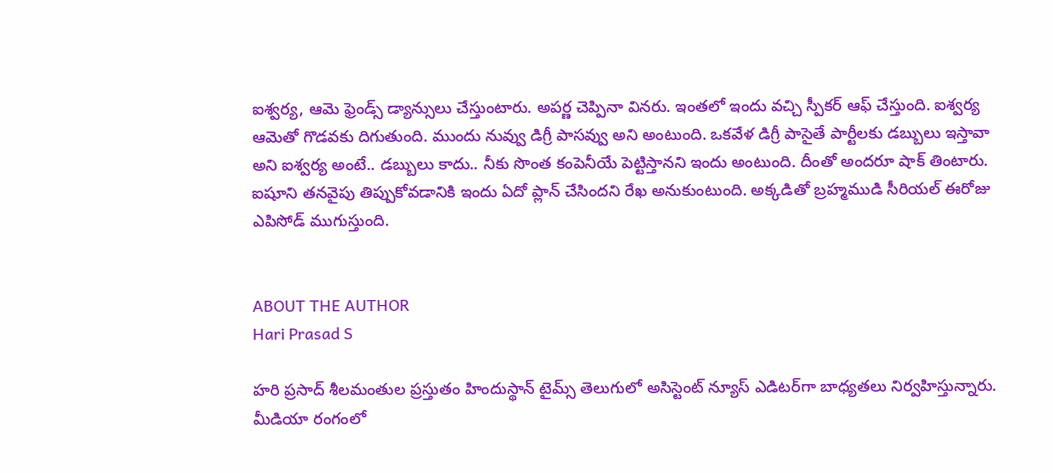ఐశ్వర్య, ఆమె ఫ్రెండ్స్ డ్యాన్సులు చేస్తుంటారు. అపర్ణ చెప్పినా వినరు. ఇంతలో ఇందు వచ్చి స్పీకర్ ఆఫ్ చేస్తుంది. ఐశ్వర్య ఆమెతో గొడవకు దిగుతుంది. ముందు నువ్వు డిగ్రీ పాసవ్వు అని అంటుంది. ఒకవేళ డిగ్రీ పాసైతే పార్టీలకు డబ్బులు ఇస్తావా అని ఐశ్వర్య అంటే.. డబ్బులు కాదు.. నీకు సొంత కంపెనీయే పెట్టిస్తానని ఇందు అంటుంది. దీంతో అందరూ షాక్ తింటారు. ఐషూని తనవైపు తిప్పుకోవడానికి ఇందు ఏదో ప్లాన్ చేసిందని రేఖ అనుకుంటుంది. అక్కడితో బ్రహ్మముడి సీరియల్ ఈరోజు ఎపిసోడ్ ముగుస్తుంది.


ABOUT THE AUTHOR
Hari Prasad S

హరి ప్రసాద్ శీలమంతుల ప్రస్తుతం హిందుస్థాన్ టైమ్స్ తెలుగులో అసిస్టెంట్ న్యూస్ ఎడిటర్‌గా బాధ్యతలు నిర్వహిస్తున్నారు. మీడియా రంగంలో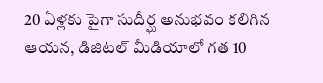20 ఏళ్లకు పైగా సుదీర్ఘ అనుభవం కలిగిన ఆయన, డిజిటల్ మీడియాలో గత 10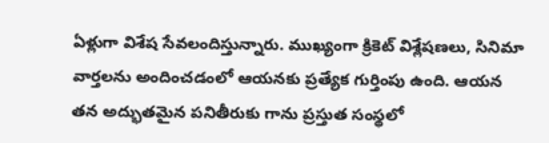ఏళ్లుగా విశేష సేవలందిస్తున్నారు. ముఖ్యంగా క్రికెట్ విశ్లేషణలు, సినిమా వార్తలను అందించడంలో ఆయనకు ప్రత్యేక గుర్తింపు ఉంది. ఆయన తన అద్భుతమైన పనితీరుకు గాను ప్రస్తుత సంస్థలో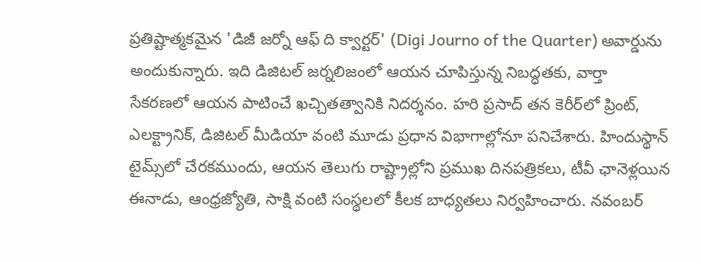ప్రతిష్టాత్మకమైన 'డిజీ జర్నో ఆఫ్ ది క్వార్టర్' (Digi Journo of the Quarter) అవార్డును అందుకున్నారు. ఇది డిజిటల్ జర్నలిజంలో ఆయన చూపిస్తున్న నిబద్ధతకు, వార్తా సేకరణలో ఆయన పాటించే ఖచ్చితత్వానికి నిదర్శనం. హరి ప్రసాద్ తన కెరీర్‌లో ప్రింట్, ఎలక్ట్రానిక్, డిజిటల్ మీడియా వంటి మూడు ప్రధాన విభాగాల్లోనూ పనిచేశారు. హిందుస్థాన్ టైమ్స్‌లో చేరకముందు, ఆయన తెలుగు రాష్ట్రాల్లోని ప్రముఖ దినపత్రికలు, టీవీ ఛానెళ్లయిన ఈనాడు, ఆంధ్రజ్యోతి, సాక్షి వంటి సంస్థలలో కీలక బాధ్యతలు నిర్వహించారు. నవంబర్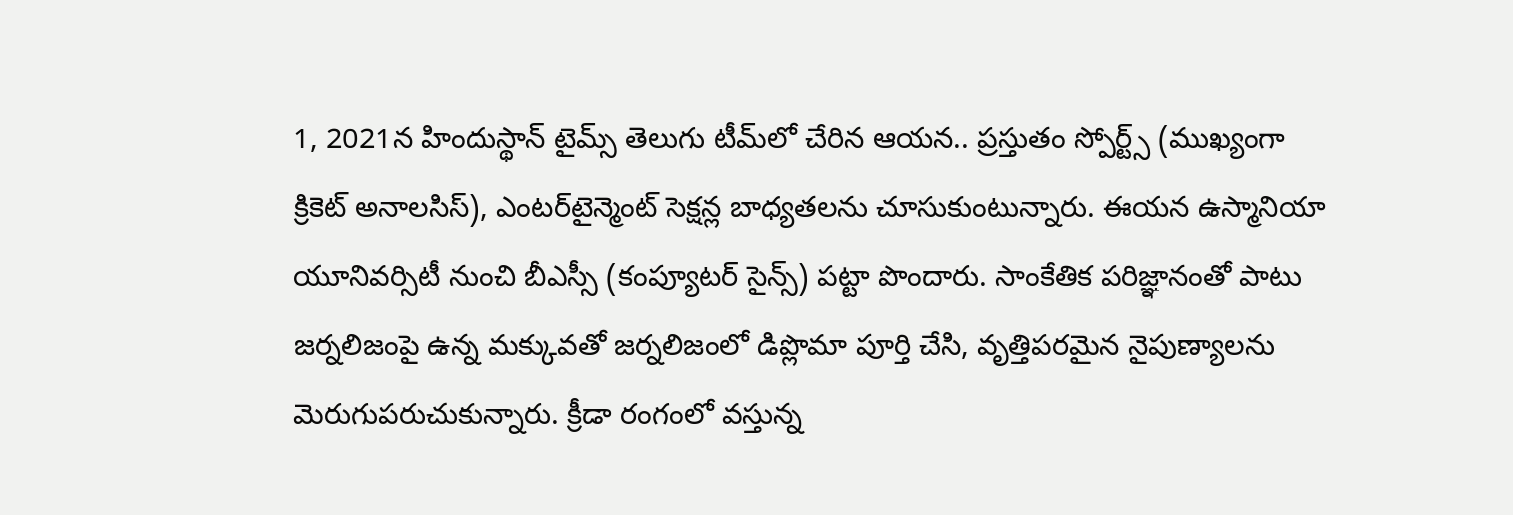1, 2021న హిందుస్థాన్ టైమ్స్ తెలుగు టీమ్‌లో చేరిన ఆయన.. ప్రస్తుతం స్పోర్ట్స్ (ముఖ్యంగా క్రికెట్ అనాలసిస్), ఎంటర్‌టైన్మెంట్ సెక్షన్ల బాధ్యతలను చూసుకుంటున్నారు. ఈయన ఉస్మానియా యూనివర్సిటీ నుంచి బీఎస్సీ (కంప్యూటర్ సైన్స్) పట్టా పొందారు. సాంకేతిక పరిజ్ఞానంతో పాటు జర్నలిజంపై ఉన్న మక్కువతో జర్నలిజంలో డిప్లొమా పూర్తి చేసి, వృత్తిపరమైన నైపుణ్యాలను మెరుగుపరుచుకున్నారు. క్రీడా రంగంలో వస్తున్న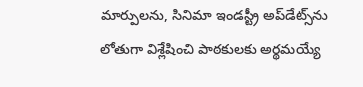మార్పులను, సినిమా ఇండస్ట్రీ అప్‌డేట్స్‌ను లోతుగా విశ్లేషించి పాఠకులకు అర్థమయ్యే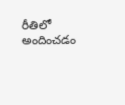రీతిలో అందించడం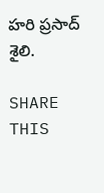హరి ప్రసాద్ శైలి.

SHARE THIS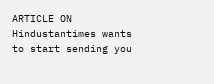ARTICLE ON
Hindustantimes wants to start sending you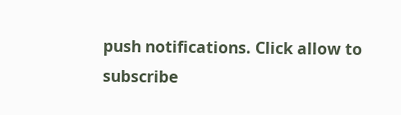push notifications. Click allow to subscribe